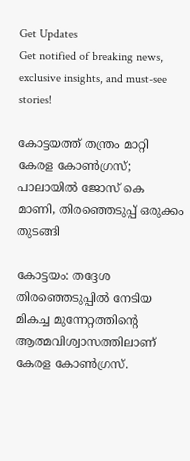Get Updates
Get notified of breaking news, exclusive insights, and must-see stories!

കോട്ടയത്ത് തന്ത്രം മാറ്റി കേരള കോണ്‍ഗ്രസ്; പാലായില്‍ ജോസ് കെ മാണി, തിരഞ്ഞെടുപ്പ് ഒരുക്കം തുടങ്ങി

കോട്ടയം: തദ്ദേശ തിരഞ്ഞെടുപ്പില്‍ നേടിയ മികച്ച മുന്നേറ്റത്തിന്റെ ആത്മവിശ്വാസത്തിലാണ് കേരള കോണ്‍ഗ്രസ്.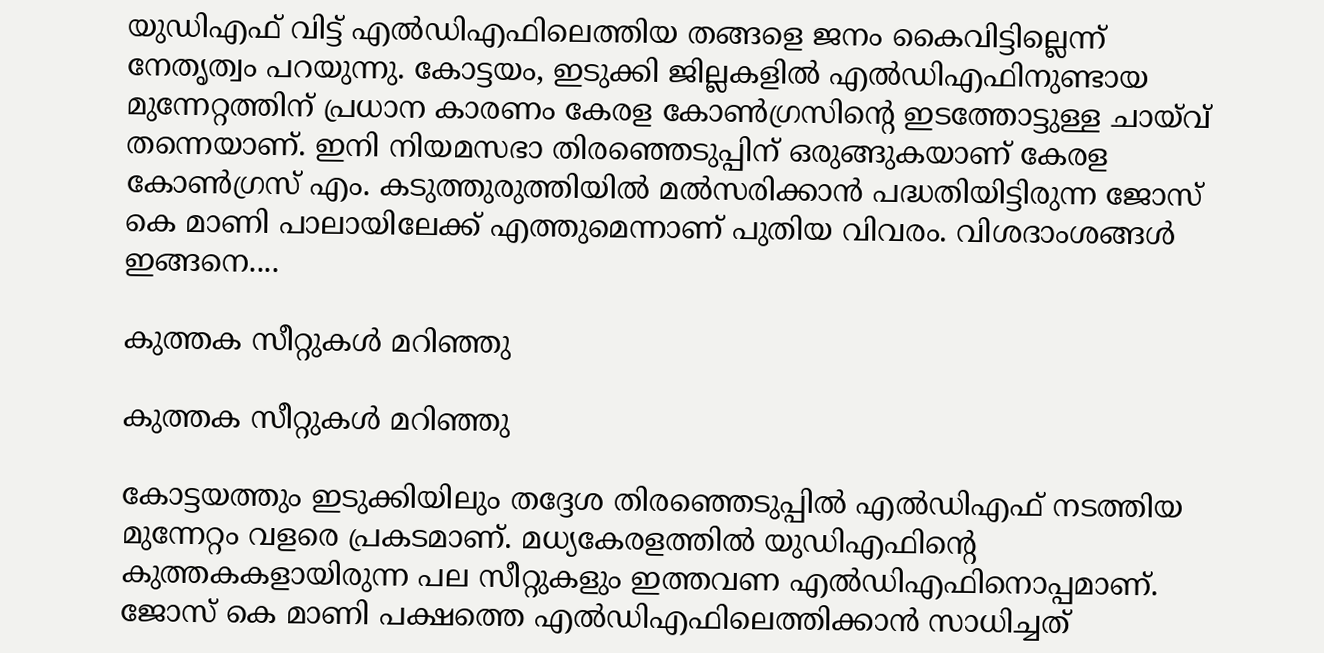യുഡിഎഫ് വിട്ട് എല്‍ഡിഎഫിലെത്തിയ തങ്ങളെ ജനം കൈവിട്ടില്ലെന്ന് നേതൃത്വം പറയുന്നു. കോട്ടയം, ഇടുക്കി ജില്ലകളില്‍ എല്‍ഡിഎഫിനുണ്ടായ മുന്നേറ്റത്തിന് പ്രധാന കാരണം കേരള കോണ്‍ഗ്രസിന്റെ ഇടത്തോട്ടുള്ള ചായ്‌വ് തന്നെയാണ്. ഇനി നിയമസഭാ തിരഞ്ഞെടുപ്പിന് ഒരുങ്ങുകയാണ് കേരള കോണ്‍ഗ്രസ് എം. കടുത്തുരുത്തിയില്‍ മല്‍സരിക്കാന്‍ പദ്ധതിയിട്ടിരുന്ന ജോസ് കെ മാണി പാലായിലേക്ക് എത്തുമെന്നാണ് പുതിയ വിവരം. വിശദാംശങ്ങള്‍ ഇങ്ങനെ....

കുത്തക സീറ്റുകള്‍ മറിഞ്ഞു

കുത്തക സീറ്റുകള്‍ മറിഞ്ഞു

കോട്ടയത്തും ഇടുക്കിയിലും തദ്ദേശ തിരഞ്ഞെടുപ്പില്‍ എല്‍ഡിഎഫ് നടത്തിയ മുന്നേറ്റം വളരെ പ്രകടമാണ്. മധ്യകേരളത്തില്‍ യുഡിഎഫിന്റെ കുത്തകകളായിരുന്ന പല സീറ്റുകളും ഇത്തവണ എല്‍ഡിഎഫിനൊപ്പമാണ്. ജോസ് കെ മാണി പക്ഷത്തെ എല്‍ഡിഎഫിലെത്തിക്കാന്‍ സാധിച്ചത്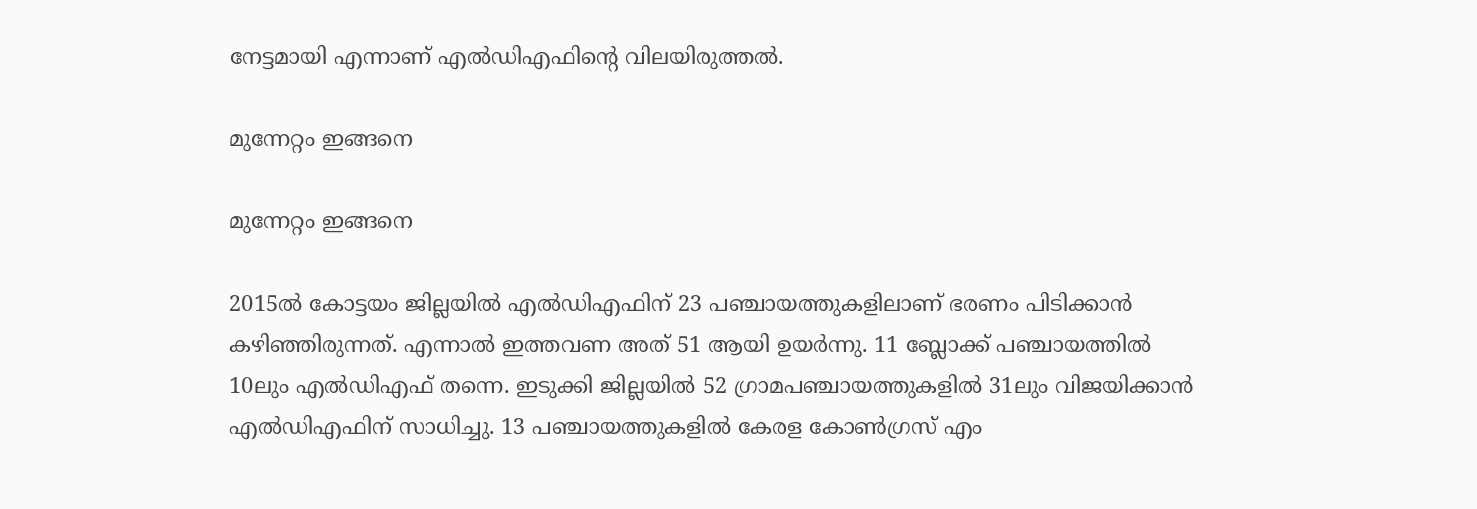നേട്ടമായി എന്നാണ് എല്‍ഡിഎഫിന്റെ വിലയിരുത്തല്‍.

മുന്നേറ്റം ഇങ്ങനെ

മുന്നേറ്റം ഇങ്ങനെ

2015ല്‍ കോട്ടയം ജില്ലയില്‍ എല്‍ഡിഎഫിന് 23 പഞ്ചായത്തുകളിലാണ് ഭരണം പിടിക്കാന്‍ കഴിഞ്ഞിരുന്നത്. എന്നാല്‍ ഇത്തവണ അത് 51 ആയി ഉയര്‍ന്നു. 11 ബ്ലോക്ക് പഞ്ചായത്തില്‍ 10ലും എല്‍ഡിഎഫ് തന്നെ. ഇടുക്കി ജില്ലയില്‍ 52 ഗ്രാമപഞ്ചായത്തുകളില്‍ 31ലും വിജയിക്കാന്‍ എല്‍ഡിഎഫിന് സാധിച്ചു. 13 പഞ്ചായത്തുകളില്‍ കേരള കോണ്‍ഗ്രസ് എം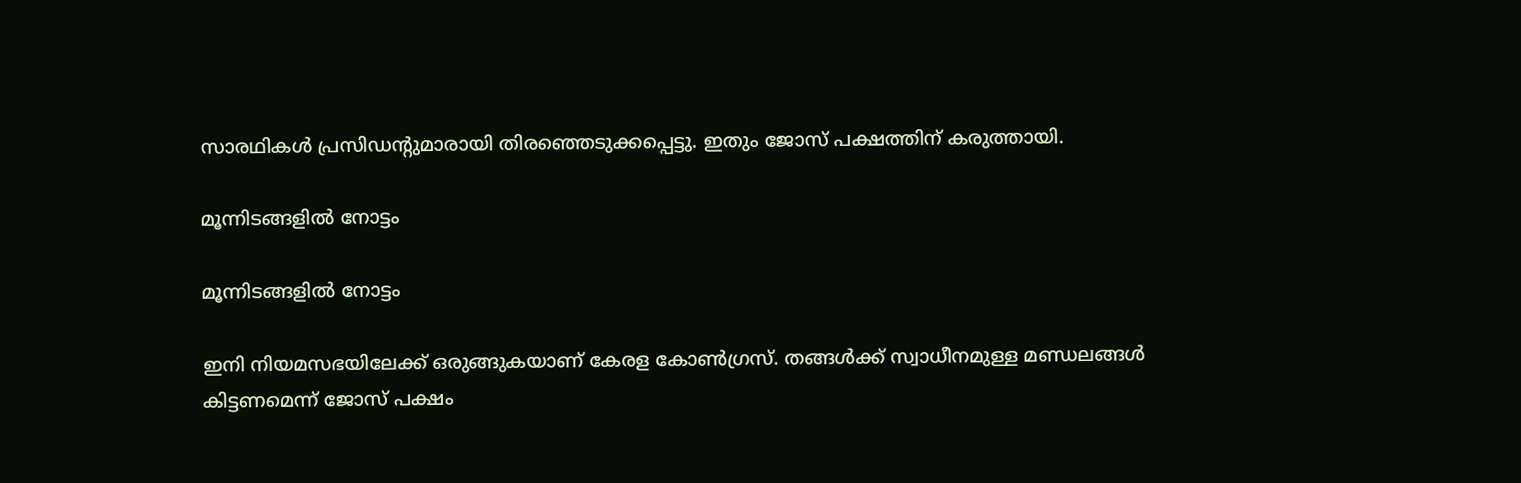സാരഥികള്‍ പ്രസിഡന്റുമാരായി തിരഞ്ഞെടുക്കപ്പെട്ടു. ഇതും ജോസ് പക്ഷത്തിന് കരുത്തായി.

മൂന്നിടങ്ങളില്‍ നോട്ടം

മൂന്നിടങ്ങളില്‍ നോട്ടം

ഇനി നിയമസഭയിലേക്ക് ഒരുങ്ങുകയാണ് കേരള കോണ്‍ഗ്രസ്. തങ്ങള്‍ക്ക് സ്വാധീനമുള്ള മണ്ഡലങ്ങള്‍ കിട്ടണമെന്ന് ജോസ് പക്ഷം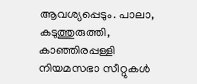ആവശ്യപ്പെടും. പാലാ, കടുത്തുരുത്തി, കാഞ്ഞിരപ്പള്ളി നിയമസഭാ സീറ്റുകള്‍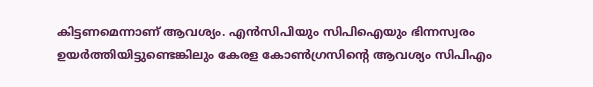കിട്ടണമെന്നാണ് ആവശ്യം. എന്‍സിപിയും സിപിഐയും ഭിന്നസ്വരം ഉയര്‍ത്തിയിട്ടുണ്ടെങ്കിലും കേരള കോണ്‍ഗ്രസിന്റെ ആവശ്യം സിപിഎം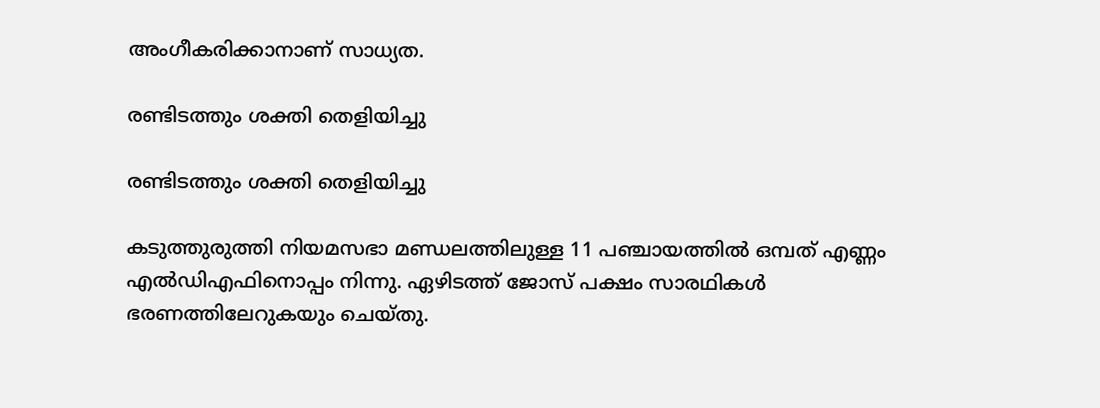അംഗീകരിക്കാനാണ് സാധ്യത.

രണ്ടിടത്തും ശക്തി തെളിയിച്ചു

രണ്ടിടത്തും ശക്തി തെളിയിച്ചു

കടുത്തുരുത്തി നിയമസഭാ മണ്ഡലത്തിലുള്ള 11 പഞ്ചായത്തില്‍ ഒമ്പത് എണ്ണം എല്‍ഡിഎഫിനൊപ്പം നിന്നു. ഏഴിടത്ത് ജോസ് പക്ഷം സാരഥികള്‍ ഭരണത്തിലേറുകയും ചെയ്തു.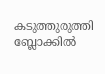കടുത്തുരുത്തി ബ്ലോക്കില്‍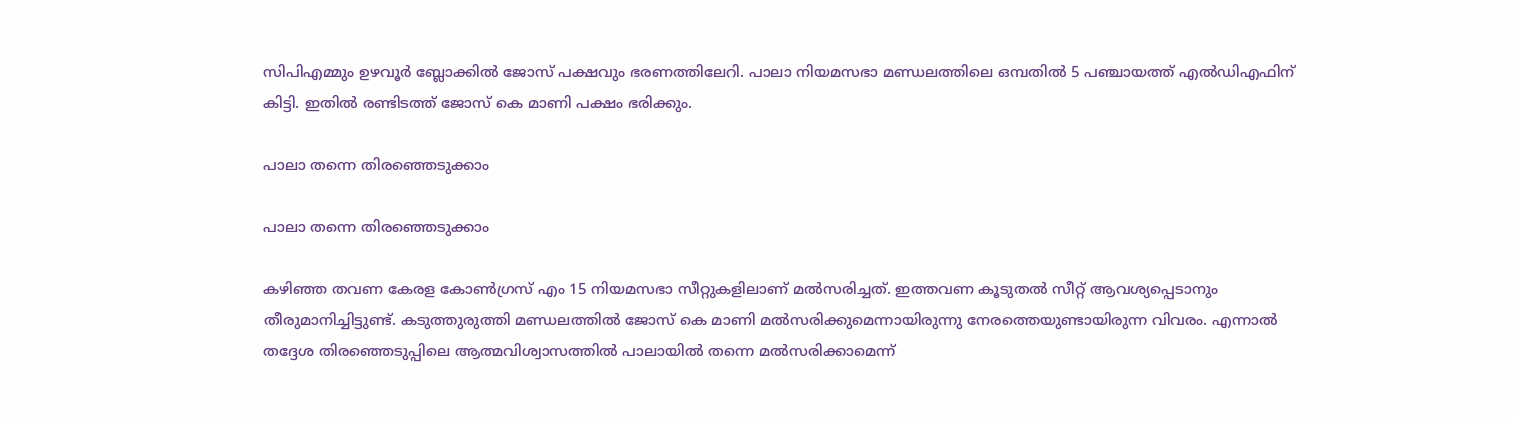സിപിഎമ്മും ഉഴവൂര്‍ ബ്ലോക്കില്‍ ജോസ് പക്ഷവും ഭരണത്തിലേറി. പാലാ നിയമസഭാ മണ്ഡലത്തിലെ ഒമ്പതില്‍ 5 പഞ്ചായത്ത് എല്‍ഡിഎഫിന് കിട്ടി. ഇതില്‍ രണ്ടിടത്ത് ജോസ് കെ മാണി പക്ഷം ഭരിക്കും.

പാലാ തന്നെ തിരഞ്ഞെടുക്കാം

പാലാ തന്നെ തിരഞ്ഞെടുക്കാം

കഴിഞ്ഞ തവണ കേരള കോണ്‍ഗ്രസ് എം 15 നിയമസഭാ സീറ്റുകളിലാണ് മല്‍സരിച്ചത്. ഇത്തവണ കൂടുതല്‍ സീറ്റ് ആവശ്യപ്പെടാനും തീരുമാനിച്ചിട്ടുണ്ട്. കടുത്തുരുത്തി മണ്ഡലത്തില്‍ ജോസ് കെ മാണി മല്‍സരിക്കുമെന്നായിരുന്നു നേരത്തെയുണ്ടായിരുന്ന വിവരം. എന്നാല്‍ തദ്ദേശ തിരഞ്ഞെടുപ്പിലെ ആത്മവിശ്വാസത്തില്‍ പാലായില്‍ തന്നെ മല്‍സരിക്കാമെന്ന്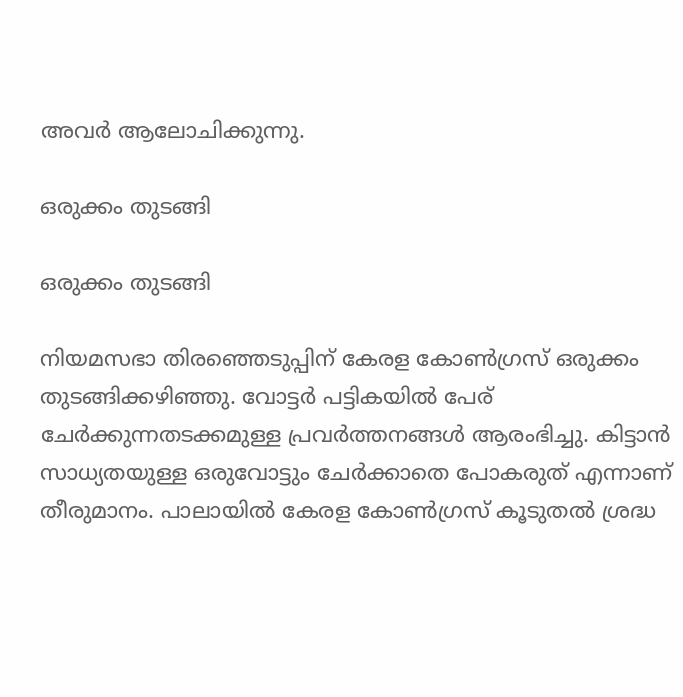അവര്‍ ആലോചിക്കുന്നു.

ഒരുക്കം തുടങ്ങി

ഒരുക്കം തുടങ്ങി

നിയമസഭാ തിരഞ്ഞെടുപ്പിന് കേരള കോണ്‍ഗ്രസ് ഒരുക്കം തുടങ്ങിക്കഴിഞ്ഞു. വോട്ടര്‍ പട്ടികയില്‍ പേര് ചേര്‍ക്കുന്നതടക്കമുള്ള പ്രവര്‍ത്തനങ്ങള്‍ ആരംഭിച്ചു. കിട്ടാന്‍ സാധ്യതയുള്ള ഒരുവോട്ടും ചേര്‍ക്കാതെ പോകരുത് എന്നാണ് തീരുമാനം. പാലായില്‍ കേരള കോണ്‍ഗ്രസ് കൂടുതല്‍ ശ്രദ്ധ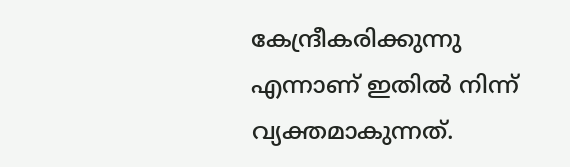കേന്ദ്രീകരിക്കുന്നു എന്നാണ് ഇതില്‍ നിന്ന് വ്യക്തമാകുന്നത്.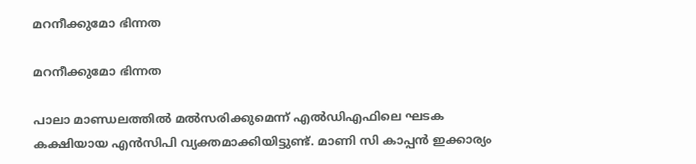മറനീക്കുമോ ഭിന്നത

മറനീക്കുമോ ഭിന്നത

പാലാ മാണ്ഡലത്തില്‍ മല്‍സരിക്കുമെന്ന് എല്‍ഡിഎഫിലെ ഘടക കക്ഷിയായ എന്‍സിപി വ്യക്തമാക്കിയിട്ടുണ്ട്. മാണി സി കാപ്പന്‍ ഇക്കാര്യം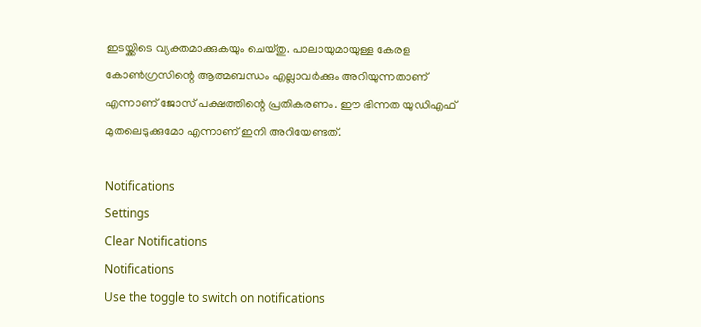ഇടയ്ക്കിടെ വ്യക്തമാക്കുകയും ചെയ്തു. പാലായുമായുള്ള കേരള കോണ്‍ഗ്രസിന്റെ ആത്മബന്ധം എല്ലാവര്‍ക്കും അറിയുന്നതാണ് എന്നാണ് ജോസ് പക്ഷത്തിന്റെ പ്രതികരണം. ഈ ഭിന്നത യുഡിഎഫ് മുതലെടുക്കുമോ എന്നാണ് ഇനി അറിയേണ്ടത്.

Notifications
Settings
Clear Notifications
Notifications
Use the toggle to switch on notifications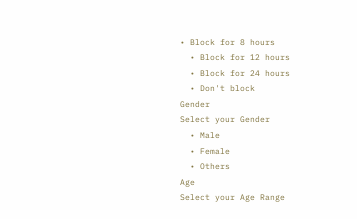• Block for 8 hours
  • Block for 12 hours
  • Block for 24 hours
  • Don't block
Gender
Select your Gender
  • Male
  • Female
  • Others
Age
Select your Age Range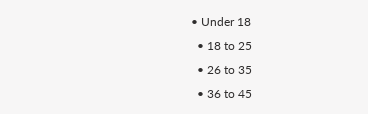• Under 18
  • 18 to 25
  • 26 to 35
  • 36 to 45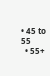• 45 to 55
  • 55+